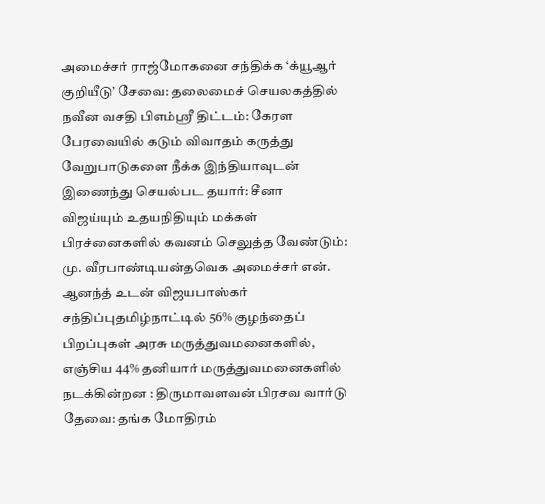அமைச்சர் ராஜ்மோகனை சந்திக்க ‘க்யூஆர் குறியீடு’ சேவை: தலைமைச் செயலகத்தில் நவீன வசதி பிஎம்ஸ்ரீ திட்டம்: கேரள பேரவையில் கடும் விவாதம் கருத்து வேறுபாடுகளை நீக்க இந்தியாவுடன் இணைந்து செயல்பட தயார்: சீனா விஜய்யும் உதயநிதியும் மக்கள் பிரச்னைகளில் கவனம் செலுத்த வேண்டும்: மு. வீரபாண்டியன்தவெக அமைச்சர் என். ஆனந்த் உடன் விஜயபாஸ்கர் சந்திப்புதமிழ்நாட்டில் 56% குழந்தைப் பிறப்புகள் அரசு மருத்துவமனைகளில், எஞ்சிய 44% தனியார் மருத்துவமனைகளில் நடக்கின்றன : திருமாவளவன் பிரசவ வார்டு தேவை: தங்க மோதிரம்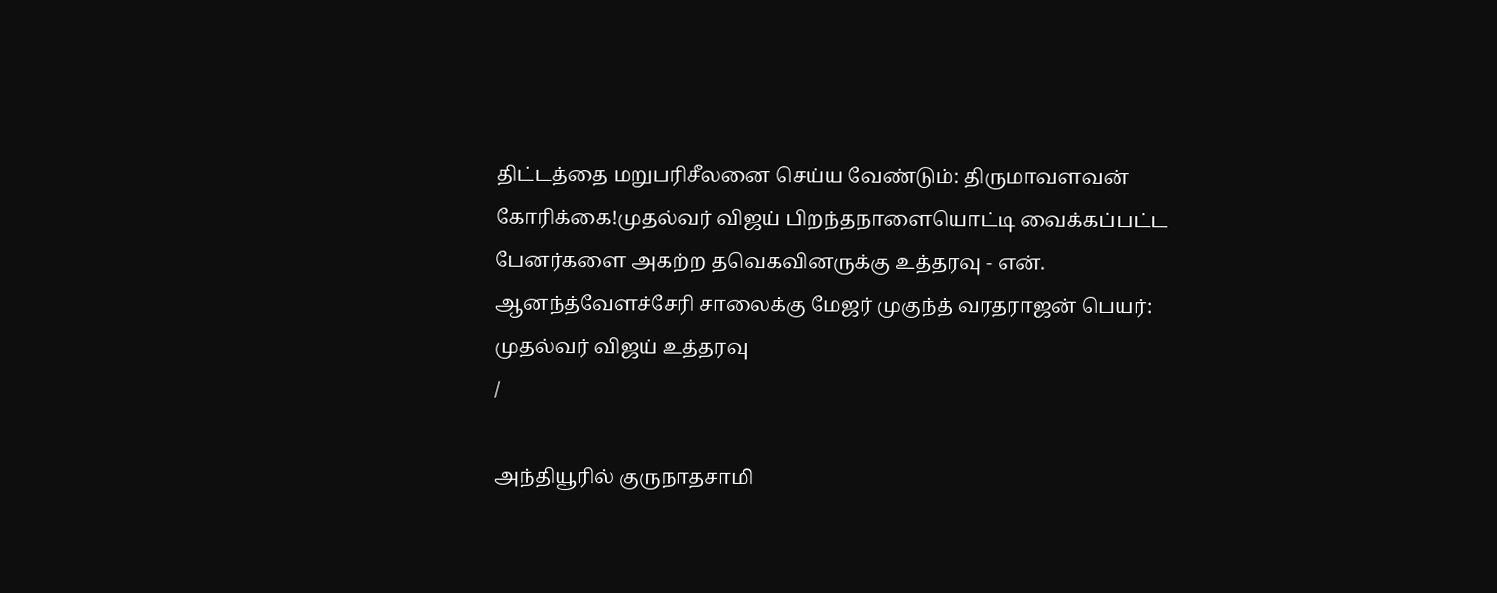திட்டத்தை மறுபரிசீலனை செய்ய வேண்டும்: திருமாவளவன் கோரிக்கை!முதல்வர் விஜய் பிறந்தநாளையொட்டி வைக்கப்பட்ட பேனர்களை அகற்ற தவெகவினருக்கு உத்தரவு - என். ஆனந்த்வேளச்சேரி சாலைக்கு மேஜர் முகுந்த் வரதராஜன் பெயர்: முதல்வர் விஜய் உத்தரவு
/

அந்தியூரில் குருநாதசாமி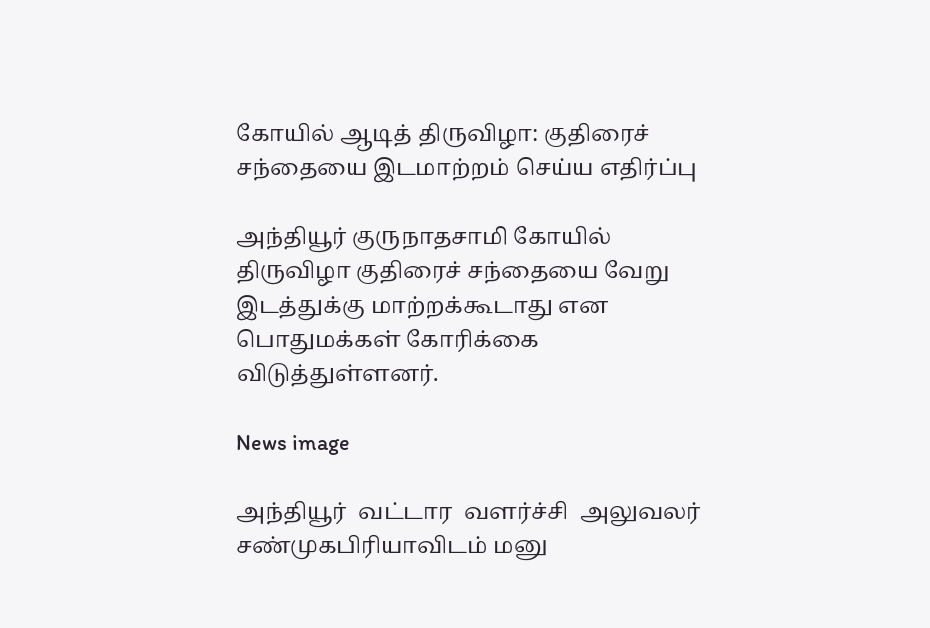கோயில் ஆடித் திருவிழா: குதிரைச் சந்தையை இடமாற்றம் செய்ய எதிர்ப்பு

அந்தியூர் குருநாதசாமி கோயில் திருவிழா குதிரைச் சந்தையை வேறு இடத்துக்கு மாற்றக்கூடாது என பொதுமக்கள் கோரிக்கை விடுத்துள்ளனர்.

News image

அந்தியூர்  வட்டார  வளர்ச்சி  அலுவலர்  சண்முகபிரியாவிடம் மனு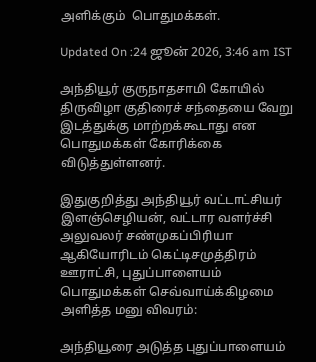அளிக்கும்  பொதுமக்கள்.

Updated On :24 ஜூன் 2026, 3:46 am IST

அந்தியூர் குருநாதசாமி கோயில் திருவிழா குதிரைச் சந்தையை வேறு இடத்துக்கு மாற்றக்கூடாது என பொதுமக்கள் கோரிக்கை விடுத்துள்ளனர்.

இதுகுறித்து அந்தியூர் வட்டாட்சியர் இளஞ்செழியன், வட்டார வளர்ச்சி அலுவலர் சண்முகப்பிரியா ஆகியோரிடம் கெட்டிசமுத்திரம் ஊராட்சி, புதுப்பாளையம் பொதுமக்கள் செவ்வாய்க்கிழமை அளித்த மனு விவரம்:

அந்தியூரை அடுத்த புதுப்பாளையம்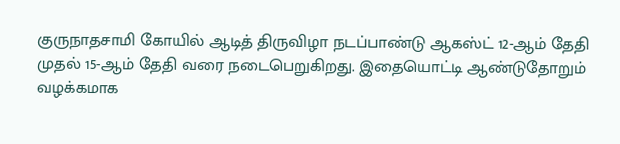குருநாதசாமி கோயில் ஆடித் திருவிழா நடப்பாண்டு ஆகஸ்ட் 12-ஆம் தேதி முதல் 15-ஆம் தேதி வரை நடைபெறுகிறது. இதையொட்டி ஆண்டுதோறும் வழக்கமாக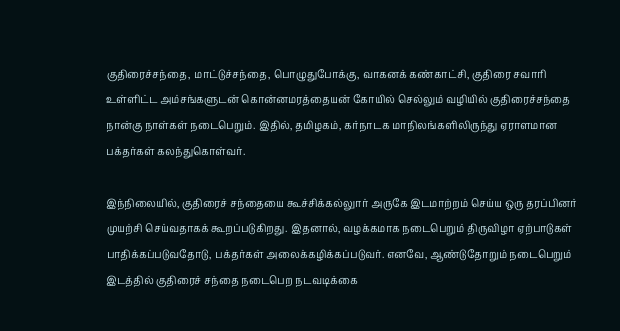குதிரைச்சந்தை, மாட்டுச்சந்தை, பொழுதுபோக்கு, வாகனக் கண்காட்சி, குதிரை சவாரி உள்ளிட்ட அம்சங்களுடன் கொன்னமரத்தையன் கோயில் செல்லும் வழியில் குதிரைச்சந்தை நான்கு நாள்கள் நடைபெறும். இதில், தமிழகம், கர்நாடக மாநிலங்களிலிருந்து ஏராளமான பக்தர்கள் கலந்துகொள்வர்.

இந்நிலையில், குதிரைச் சந்தையை கூச்சிக்கல்லுார் அருகே இடமாற்றம் செய்ய ஒரு தரப்பினர் முயற்சி செய்வதாகக் கூறப்படுகிறது. இதனால், வழக்கமாக நடைபெறும் திருவிழா ஏற்பாடுகள் பாதிக்கப்படுவதோடு, பக்தர்கள் அலைக்கழிக்கப்படுவர். எனவே, ஆண்டுதோறும் நடைபெறும் இடத்தில் குதிரைச் சந்தை நடைபெற நடவடிக்கை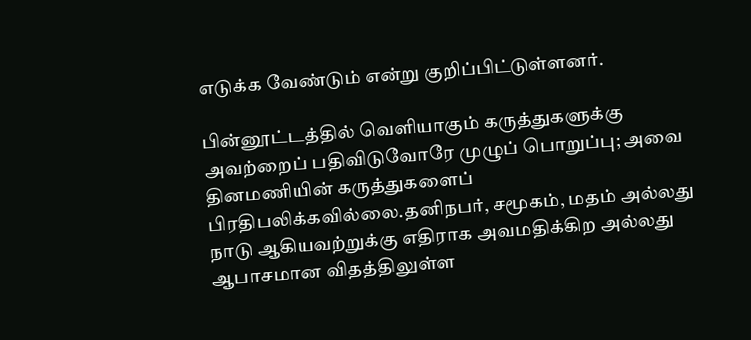எடுக்க வேண்டும் என்று குறிப்பிட்டுள்ளனர்.

பின்னூட்டத்தில் வெளியாகும் கருத்துகளுக்கு அவற்றைப் பதிவிடுவோரே முழுப் பொறுப்பு; அவை தினமணியின் கருத்துகளைப் பிரதிபலிக்கவில்லை.தனிநபர், சமூகம், மதம் அல்லது நாடு ஆகியவற்றுக்கு எதிராக அவமதிக்கிற அல்லது ஆபாசமான விதத்திலுள்ள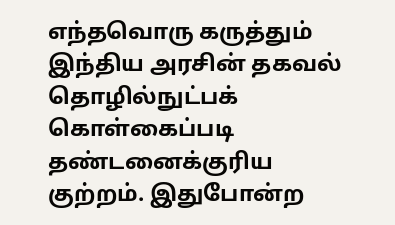எந்தவொரு கருத்தும் இந்திய அரசின் தகவல் தொழில்நுட்பக் கொள்கைப்படி தண்டனைக்குரிய குற்றம். இதுபோன்ற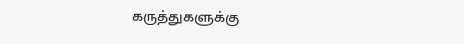கருத்துகளுக்கு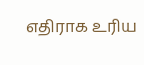எதிராக உரிய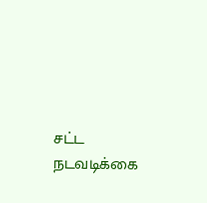சட்ட நடவடிக்கை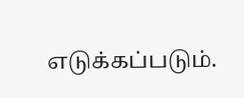எடுக்கப்படும்.